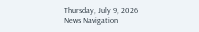Thursday, July 9, 2026
News Navigation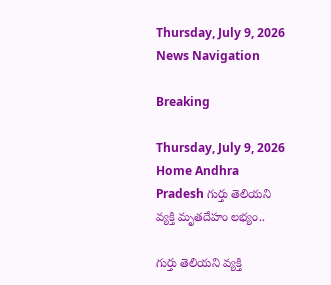Thursday, July 9, 2026
News Navigation

Breaking

Thursday, July 9, 2026
Home Andhra Pradesh గుర్తు తెలియని వ్యక్తి మృతదేహం లభ్యం..

గుర్తు తెలియని వ్యక్తి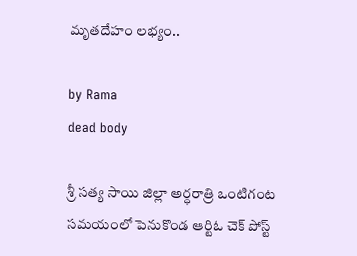మృతదేహం లభ్యం..

by Rama
dead body

శ్రీ సత్య సాయి జిల్లా అర్ధరాత్రి ఒంటిగంట సమయంలో పెనుకొండ ఆర్టిఓ చెక్ పోస్ట్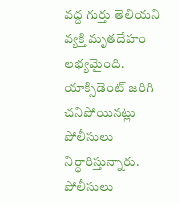వద్ద గుర్తు తెలియని వ్యక్తి మృతదేహం లభ్యమైంది. యాక్సిడెంట్ జరిగి చనిపోయినట్లు పోలీసులు నిర్ధారిస్తున్నారు. పోలీసులు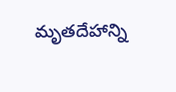మృతదేహాన్ని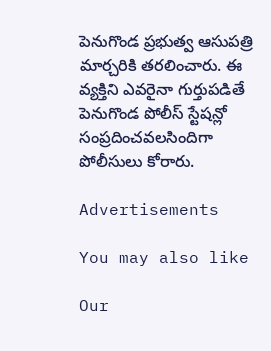పెనుగొండ ప్రభుత్వ ఆసుపత్రి మార్చరికి తరలించారు. ఈ వ్యక్తిని ఎవరైనా గుర్తుపడితే పెనుగొండ పోలీస్ స్టేషన్లో సంప్రదించవలసిందిగా పోలీసులు కోరారు.

Advertisements

You may also like

Our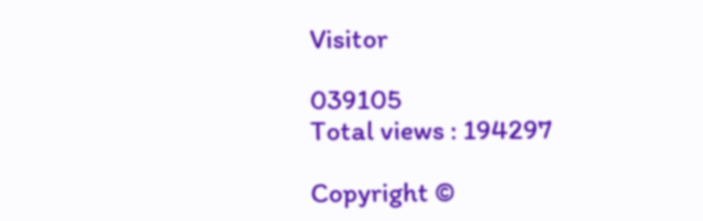Visitor

039105
Total views : 194297

Copyright ©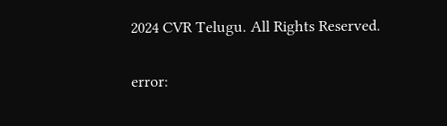2024 CVR Telugu. All Rights Reserved.

error: